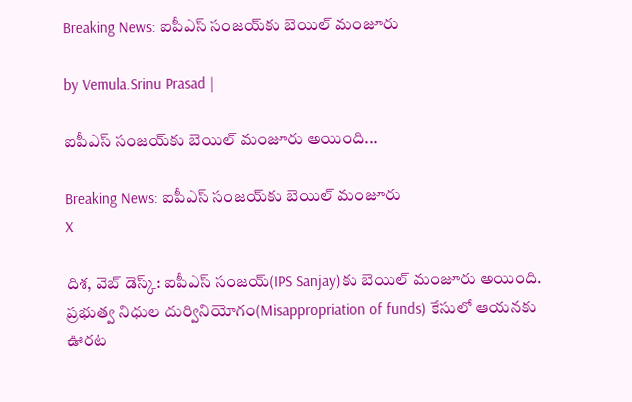Breaking News: ఐపీఎస్ సంజయ్‌కు బెయిల్ మంజూరు

by Vemula.Srinu Prasad |

ఐపీఎస్ సంజయ్‌కు బెయిల్ మంజూరు అయింది...

Breaking News: ఐపీఎస్ సంజయ్‌కు బెయిల్ మంజూరు
X

దిశ, వెబ్ డెస్క్: ఐపీఎస్ సంజయ్‌(IPS Sanjay)కు బెయిల్ మంజూరు అయింది. ప్రభుత్వ నిధుల దుర్వినియోగం(Misappropriation of funds) కేసులో ఆయనకు ఊరట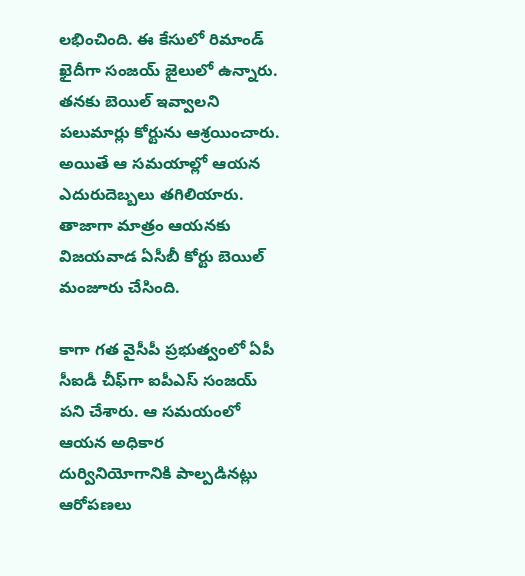లభించింది. ఈ కేసులో రిమాండ్ ఖైదీగా సంజయ్ జైలులో ఉన్నారు. తనకు బెయిల్ ఇవ్వాలని పలుమార్లు కోర్టును ఆశ్రయించారు. అయితే ఆ సమయాల్లో ఆయన ఎదురుదెబ్బలు తగిలియారు. తాజాగా మాత్రం ఆయనకు విజయవాడ ఏసీబీ కోర్టు బెయిల్ మంజూరు చేసింది.

కాగా గత వైసీపీ ప్రభుత్వంలో ఏపీ సీఐడీ చీఫ్‌గా ఐపీఎస్ సంజయ్ పని చేశారు. ఆ సమయంలో ఆయన అధికార దుర్వినియోగానికి పాల్పడినట్లు ఆరోపణలు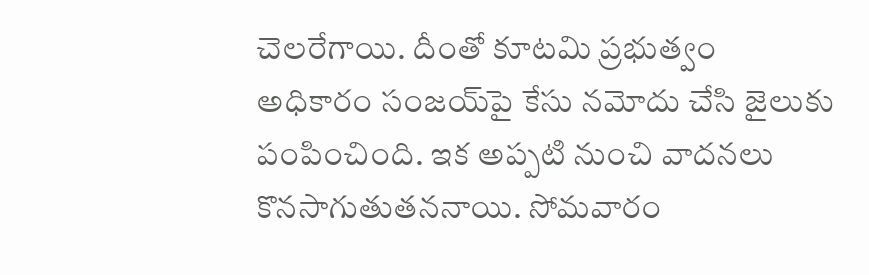చెలరేగాయి. దీంతో కూటమి ప్రభుత్వం అధికారం సంజయ్‌పై కేసు నమోదు చేసి జైలుకు పంపించింది. ఇక అప్పటి నుంచి వాదనలు కొనసాగుతుతననాయి. సోమవారం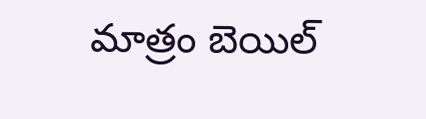మాత్రం బెయిల్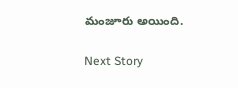మంజూరు అయింది.

Next Story